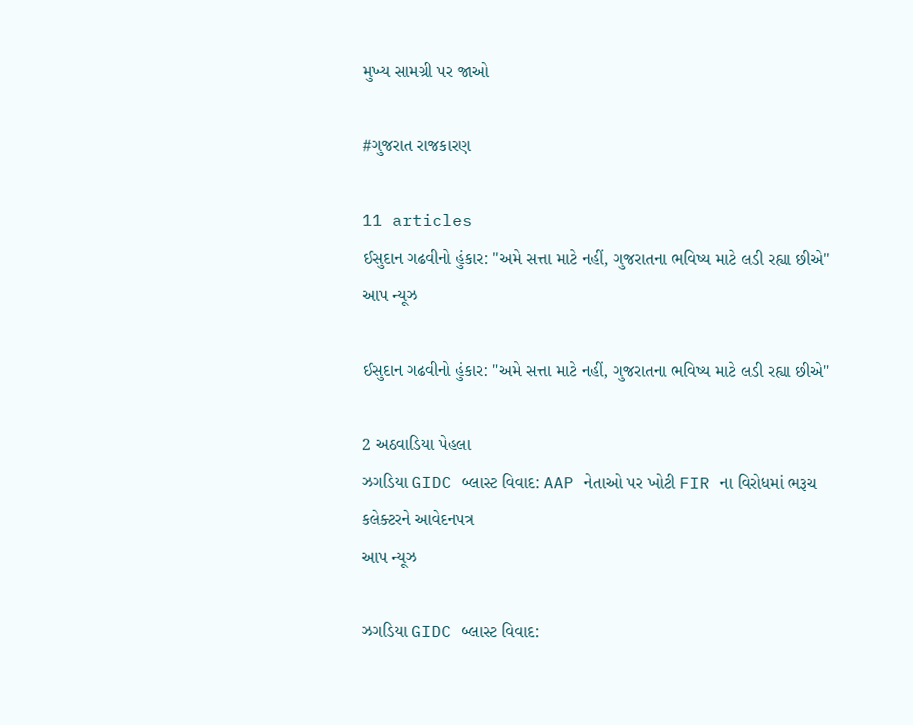મુખ્ય સામગ્રી પર જાઓ

#ગુજરાત રાજકારણ

11 articles
ઈસુદાન ગઢવીનો હુંકાર: "અમે સત્તા માટે નહીં, ગુજરાતના ભવિષ્ય માટે લડી રહ્યા છીએ"
આપ ન્યૂઝ

ઈસુદાન ગઢવીનો હુંકાર: "અમે સત્તા માટે નહીં, ગુજરાતના ભવિષ્ય માટે લડી રહ્યા છીએ"

2 અઠવાડિયા પેહલા
ઝગડિયા GIDC બ્લાસ્ટ વિવાદ: AAP નેતાઓ પર ખોટી FIR ના વિરોધમાં ભરૂચ કલેક્ટરને આવેદનપત્ર
આપ ન્યૂઝ

ઝગડિયા GIDC બ્લાસ્ટ વિવાદ: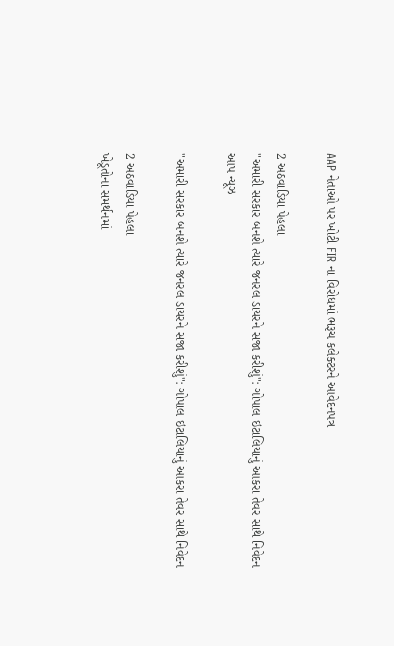AAP નેતાઓ પર ખોટી FIR ના વિરોધમાં ભરૂચ કલેક્ટરને આવેદનપત્ર

2 અઠવાડિયા પેહલા
"અમારી સરકાર બનશે ત્યારે જનરલ ડાયરને સજા કરીશું": ગોપાલ ઇટાલિયાનું આકરા તેવર સાથે નિવેદન
આપ ન્યૂઝ

"અમારી સરકાર બનશે ત્યારે જનરલ ડાયરને સજા કરીશું": ગોપાલ ઇટાલિયાનું આકરા તેવર સાથે નિવેદન

2 અઠવાડિયા પેહલા
ખેડૂતોના સમર્થનમાં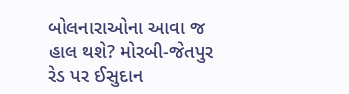બોલનારાઓના આવા જ હાલ થશે? મોરબી-જેતપુર રેડ પર ઈસુદાન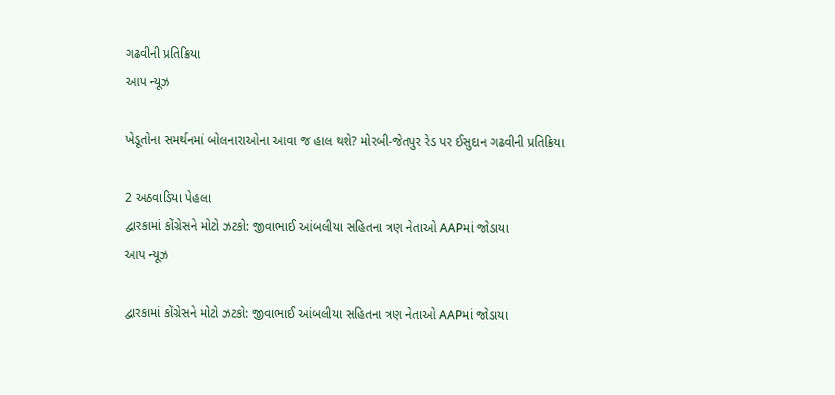ગઢવીની પ્રતિક્રિયા
આપ ન્યૂઝ

ખેડૂતોના સમર્થનમાં બોલનારાઓના આવા જ હાલ થશે? મોરબી-જેતપુર રેડ પર ઈસુદાન ગઢવીની પ્રતિક્રિયા

2 અઠવાડિયા પેહલા
દ્વારકામાં કોંગ્રેસને મોટો ઝટકો: જીવાભાઈ આંબલીયા સહિતના ત્રણ નેતાઓ AAPમાં જોડાયા
આપ ન્યૂઝ

દ્વારકામાં કોંગ્રેસને મોટો ઝટકો: જીવાભાઈ આંબલીયા સહિતના ત્રણ નેતાઓ AAPમાં જોડાયા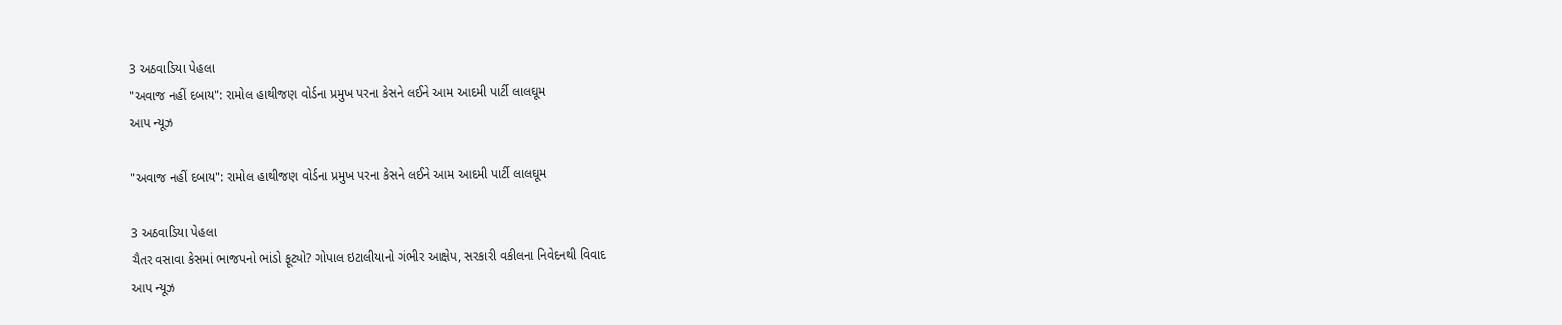3 અઠવાડિયા પેહલા
"અવાજ નહીં દબાય": રામોલ હાથીજણ વોર્ડના પ્રમુખ પરના કેસને લઈને આમ આદમી પાર્ટી લાલઘૂમ
આપ ન્યૂઝ

"અવાજ નહીં દબાય": રામોલ હાથીજણ વોર્ડના પ્રમુખ પરના કેસને લઈને આમ આદમી પાર્ટી લાલઘૂમ

3 અઠવાડિયા પેહલા
ચૈતર વસાવા કેસમાં ભાજપનો ભાંડો ફૂટ્યો? ગોપાલ ઇટાલીયાનો ગંભીર આક્ષેપ, સરકારી વકીલના નિવેદનથી વિવાદ
આપ ન્યૂઝ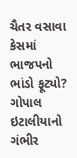ચૈતર વસાવા કેસમાં ભાજપનો ભાંડો ફૂટ્યો? ગોપાલ ઇટાલીયાનો ગંભીર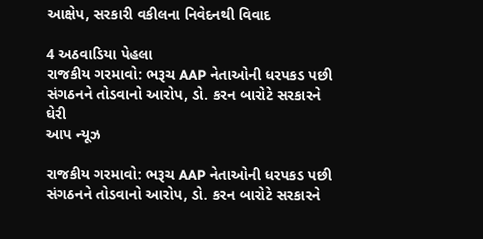આક્ષેપ, સરકારી વકીલના નિવેદનથી વિવાદ

4 અઠવાડિયા પેહલા
રાજકીય ગરમાવો: ભરૂચ AAP નેતાઓની ધરપકડ પછી સંગઠનને તોડવાનો આરોપ, ડો. કરન બારોટે સરકારને ઘેરી
આપ ન્યૂઝ

રાજકીય ગરમાવો: ભરૂચ AAP નેતાઓની ધરપકડ પછી સંગઠનને તોડવાનો આરોપ, ડો. કરન બારોટે સરકારને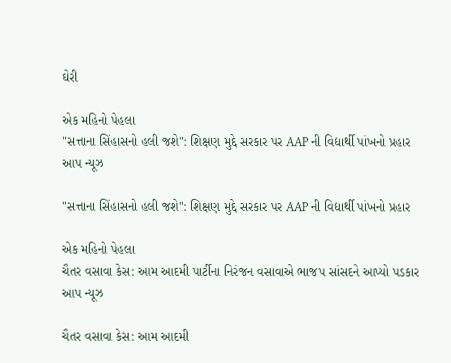ઘેરી

એક મહિનો પેહલા
"સત્તાના સિંહાસનો હલી જશે": શિક્ષણ મુદ્દે સરકાર પર AAP ની વિદ્યાર્થી પાંખનો પ્રહાર
આપ ન્યૂઝ

"સત્તાના સિંહાસનો હલી જશે": શિક્ષણ મુદ્દે સરકાર પર AAP ની વિદ્યાર્થી પાંખનો પ્રહાર

એક મહિનો પેહલા
ચૈતર વસાવા કેસ: આમ આદમી પાર્ટીના નિરંજન વસાવાએ ભાજપ સાંસદને આપ્યો પડકાર
આપ ન્યૂઝ

ચૈતર વસાવા કેસ: આમ આદમી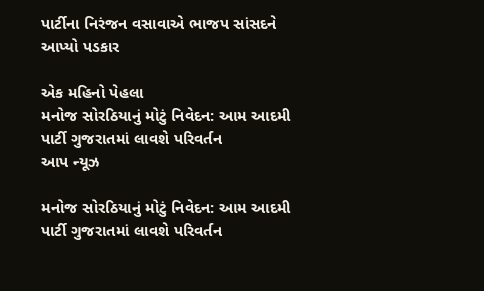પાર્ટીના નિરંજન વસાવાએ ભાજપ સાંસદને આપ્યો પડકાર

એક મહિનો પેહલા
મનોજ સોરઠિયાનું મોટું નિવેદન: આમ આદમી પાર્ટી ગુજરાતમાં લાવશે પરિવર્તન
આપ ન્યૂઝ

મનોજ સોરઠિયાનું મોટું નિવેદન: આમ આદમી પાર્ટી ગુજરાતમાં લાવશે પરિવર્તન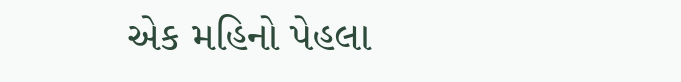એક મહિનો પેહલા